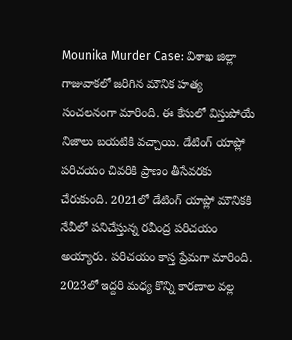Mounika Murder Case: విశాఖ జిల్లా గాజువాకలో జరిగిన మౌనిక హత్య సంచలనంగా మారింది. ఈ కేసులో విస్తుపోయే నిజాలు బయటికి వచ్చాయి. డేటింగ్ యాప్లో పరిచయం చివరికి ప్రాణం తీసేవరకు చేరుకుంది. 2021లో డేటింగ్ యాప్లో మౌనికకి నేవీలో పనిచేస్తున్న రవీంద్ర పరిచయం అయ్యారు. పరిచయం కాస్త ప్రేమగా మారింది. 2023లో ఇద్దరి మధ్య కొన్ని కారణాల వల్ల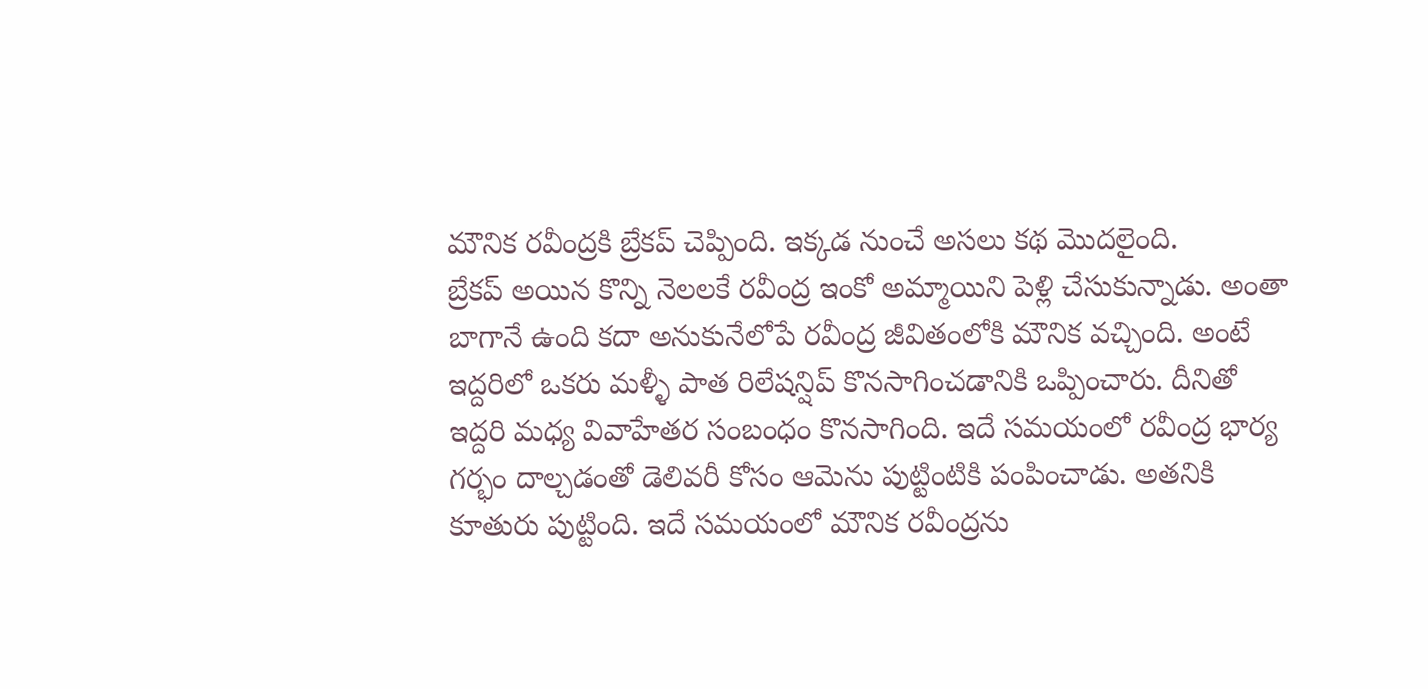మౌనిక రవీంద్రకి బ్రేకప్ చెప్పింది. ఇక్కడ నుంచే అసలు కథ మొదలైంది.
బ్రేకప్ అయిన కొన్ని నెలలకే రవీంద్ర ఇంకో అమ్మాయిని పెళ్లి చేసుకున్నాడు. అంతా బాగానే ఉంది కదా అనుకునేలోపే రవీంద్ర జీవితంలోకి మౌనిక వచ్చింది. అంటే ఇద్దరిలో ఒకరు మళ్ళీ పాత రిలేషన్షిప్ కొనసాగించడానికి ఒప్పించారు. దీనితో ఇద్దరి మధ్య వివాహేతర సంబంధం కొనసాగింది. ఇదే సమయంలో రవీంద్ర భార్య గర్భం దాల్చడంతో డెలివరీ కోసం ఆమెను పుట్టింటికి పంపించాడు. అతనికి కూతురు పుట్టింది. ఇదే సమయంలో మౌనిక రవీంద్రను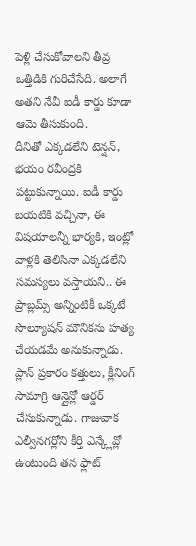పెళ్లి చేసుకోవాలని తీవ్ర ఒత్తిడికి గురిచేసేది. అలాగే అతని నేవీ ఐడీ కార్డు కూడా ఆమె తీసుకుంది.
దీనితో ఎక్కడలేని టెన్షన్, భయం రవీంద్రకి పట్టుకున్నాయి. ఐడీ కార్డు బయటికి వచ్చినా, ఈ విషయాలన్నీ భార్యకి, ఇంట్లో వాళ్లకి తెలిసినా ఎక్కడలేని సమస్యలు వస్తాయని.. ఈ ప్రాబ్లమ్స్ అన్నింటికీ ఒక్కటే సొల్యూషన్ మౌనికను హత్య చేయడమే అనుకున్నాడు. ప్లాన్ ప్రకారం కత్తులు, క్లీనింగ్ సామాగ్రి ఆన్లైన్లో ఆర్డర్ చేసుకున్నాడు. గాజువాక ఎల్వీనగర్లోని కీర్తి ఎన్క్లేవ్లో ఉంటుంది తన ఫ్లాట్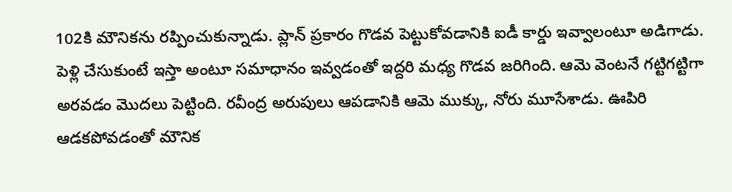102కి మౌనికను రప్పించుకున్నాడు. ప్లాన్ ప్రకారం గొడవ పెట్టుకోవడానికి ఐడీ కార్డు ఇవ్వాలంటూ అడిగాడు. పెళ్లి చేసుకుంటే ఇస్తా అంటూ సమాధానం ఇవ్వడంతో ఇద్దరి మధ్య గొడవ జరిగింది. ఆమె వెంటనే గట్టిగట్టిగా అరవడం మొదలు పెట్టింది. రవీంద్ర అరుపులు ఆపడానికి ఆమె ముక్కు, నోరు మూసేశాడు. ఊపిరి ఆడకపోవడంతో మౌనిక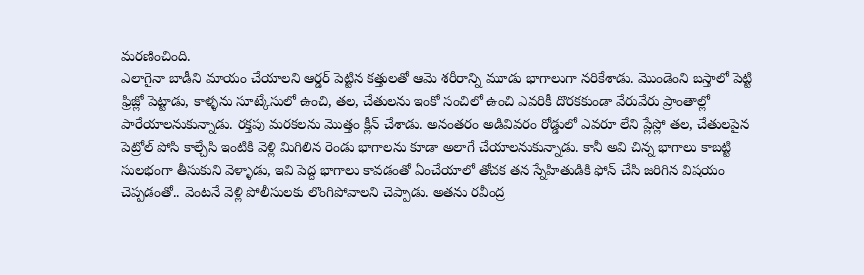మరణించింది.
ఎలాగైనా బాడీని మాయం చేయాలని ఆర్డర్ పెట్టిన కత్తులతో ఆమె శరీరాన్ని మూడు భాగాలుగా నరికేశాడు. మొండెంని బస్తాలో పెట్టి ఫ్రిజ్లో పెట్టాడు, కాళ్ళను సూట్కేసులో ఉంచి, తల, చేతులను ఇంకో సంచిలో ఉంచి ఎవరికీ దొరకకుండా వేరువేరు ప్రాంతాల్లో పారేయాలనుకున్నాడు. రక్తపు మరకలను మొత్తం క్లీన్ చేశాడు. అనంతరం అడివివరం రోడ్డులో ఎవరూ లేని ప్లేస్లో తల, చేతులపైన పెట్రోల్ పోసి కాల్చేసి ఇంటికి వెళ్లి మిగిలిన రెండు భాగాలను కూడా అలాగే చేయాలనుకున్నాడు. కానీ అవి చిన్న భాగాలు కాబట్టి సులభంగా తీసుకుని వెళ్ళాడు, ఇవి పెద్ద భాగాలు కావడంతో ఏంచేయాలో తోచక తన స్నేహితుడికి ఫోన్ చేసి జరిగిన విషయం చెప్పడంతో.. వెంటనే వెళ్లి పోలీసులకు లొంగిపోవాలని చెప్పాడు. అతను రవీంద్ర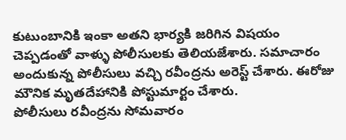కుటుంబానికి ఇంకా అతని భార్యకి జరిగిన విషయం చెప్పడంతో వాళ్ళు పోలీసులకు తెలియజేశారు. సమాచారం అందుకున్న పోలీసులు వచ్చి రవీంద్రను అరెస్ట్ చేశారు. ఈరోజు మౌనిక మృతదేహానికి పోస్టుమార్టం చేశారు.
పోలీసులు రవీంద్రను సోమవారం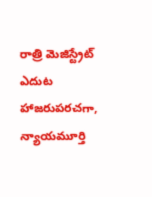రాత్రి మెజిస్ట్రేట్ ఎదుట హాజరుపరచగా, న్యాయమూర్తి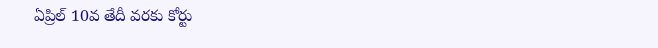ఏప్రిల్ 10వ తేదీ వరకు కోర్టు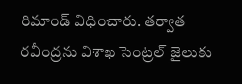రిమాండ్ విధించారు. తర్వాత రవీంద్రను విశాఖ సెంట్రల్ జైలుకు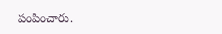పంపించారు.